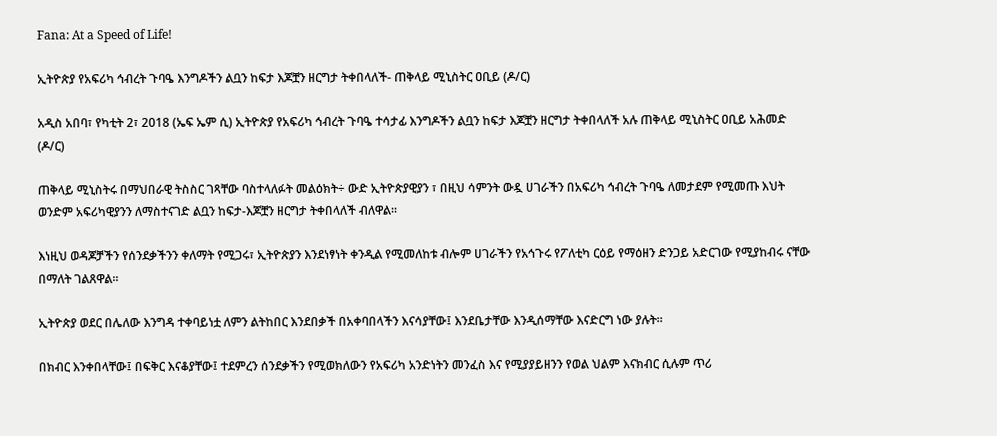Fana: At a Speed of Life!

ኢትዮጵያ የአፍሪካ ኅብረት ጉባዔ እንግዶችን ልቧን ከፍታ እጆቿን ዘርግታ ትቀበላለች- ጠቅላይ ሚኒስትር ዐቢይ (ዶ/ር)

አዲስ አበባ፣ የካቲት 2፣ 2018 (ኤፍ ኤም ሲ) ኢትዮጵያ የአፍሪካ ኅብረት ጉባዔ ተሳታፊ እንግዶችን ልቧን ከፍታ እጆቿን ዘርግታ ትቀበላለች አሉ ጠቅላይ ሚኒስትር ዐቢይ አሕመድ (ዶ/ር)

ጠቅላይ ሚኒስትሩ በማህበራዊ ትስስር ገጻቸው ባስተላለፉት መልዕክት÷ ውድ ኢትዮጵያዊያን ፣ በዚህ ሳምንት ውዷ ሀገራችን በአፍሪካ ኅብረት ጉባዔ ለመታደም የሚመጡ እህት ወንድም አፍሪካዊያንን ለማስተናገድ ልቧን ከፍታ-እጆቿን ዘርግታ ትቀበላለች ብለዋል።

እነዚህ ወዳጆቻችን የሰንደቃችንን ቀለማት የሚጋሩ፣ ኢትዮጵያን እንደነፃነት ቀንዲል የሚመለከቱ ብሎም ሀገራችን የአኅጉሩ የፖለቲካ ርዕይ የማዕዘን ድንጋይ አድርገው የሚያከብሩ ናቸው በማለት ገልጸዋል፡፡

ኢትዮጵያ ወደር በሌለው እንግዳ ተቀባይነቷ ለምን ልትከበር እንደበቃች በአቀባበላችን እናሳያቸው፤ እንደቤታቸው እንዲሰማቸው እናድርግ ነው ያሉት።

በክብር እንቀበላቸው፤ በፍቅር እናቆያቸው፤ ተደምረን ሰንደቃችን የሚወክለውን የአፍሪካ አንድነትን መንፈስ እና የሚያያይዘንን የወል ህልም እናክብር ሲሉም ጥሪ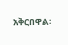አቅርበዋል፡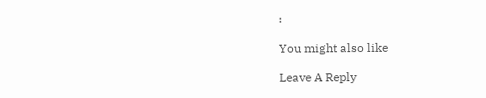፡

You might also like

Leave A Reply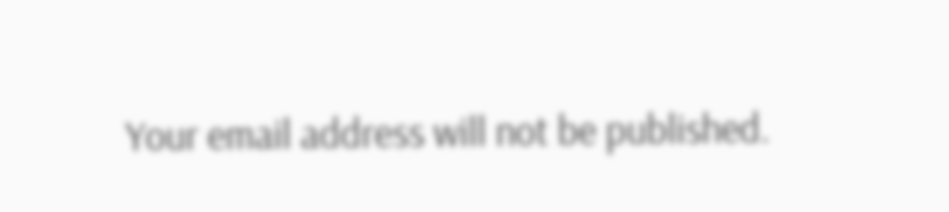Your email address will not be published.